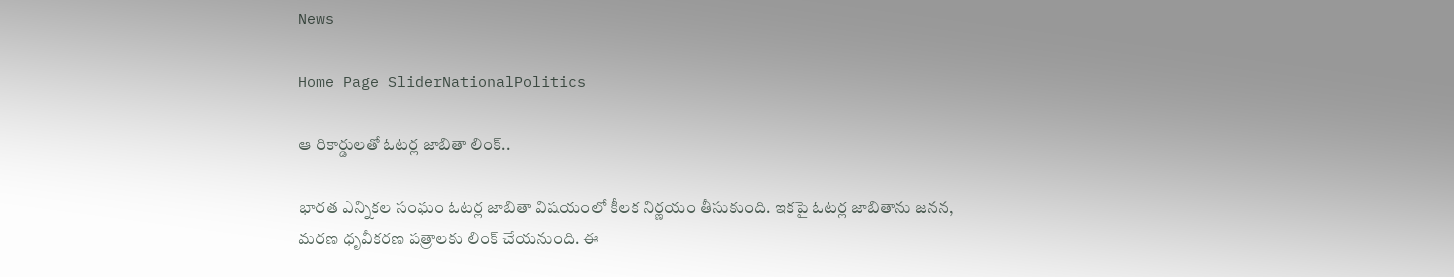News

Home Page SliderNationalPolitics

ఆ రికార్డులతో ఓటర్ల జాబితా లింక్..

భారత ఎన్నికల సంఘం ఓటర్ల జాబితా విషయంలో కీలక నిర్ణయం తీసుకుంది. ఇకపై ఓటర్ల జాబితాను జనన, మరణ ధృవీకరణ పత్రాలకు లింక్ చేయనుంది. ఈ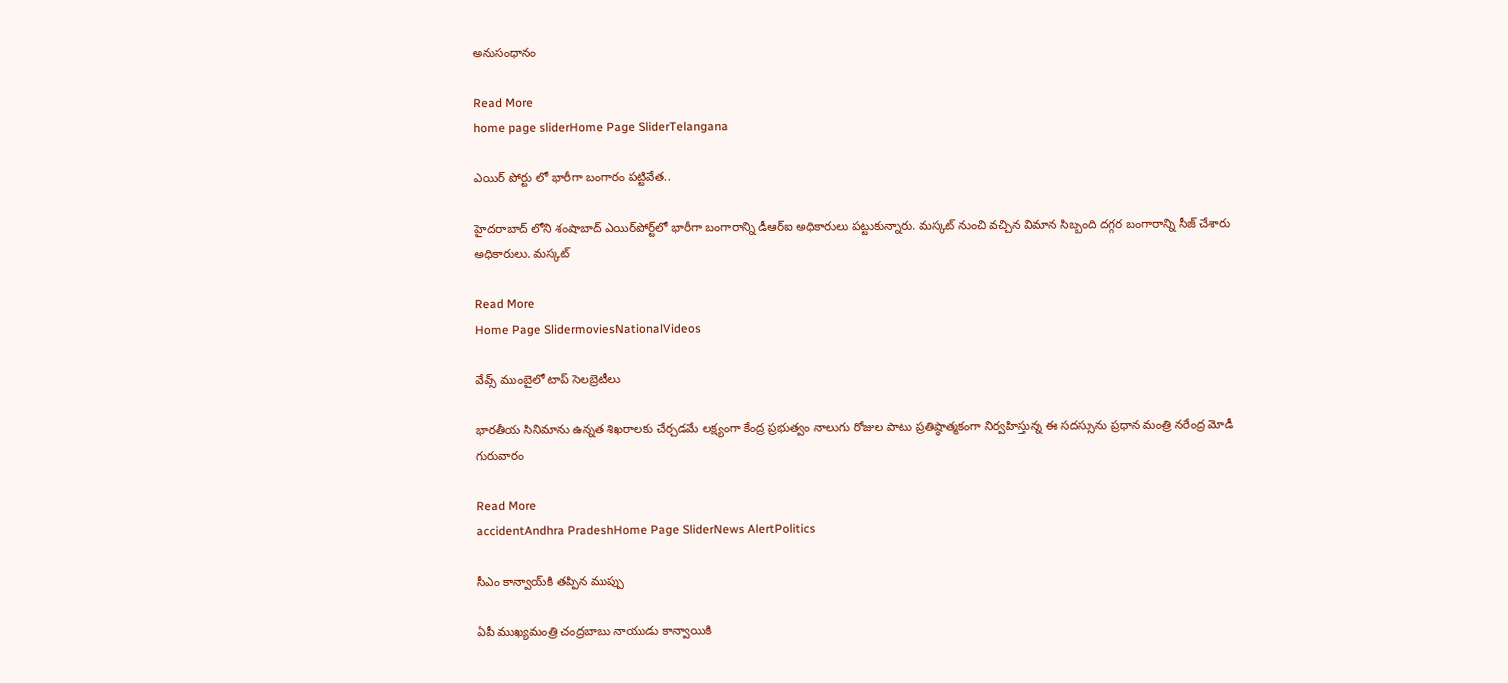అనుసంధానం

Read More
home page sliderHome Page SliderTelangana

ఎయిర్ పోర్టు లో భారీగా బంగారం పట్టివేత..

హైదరాబాద్‌ లోని శంషాబాద్ ఎయిర్‌పోర్ట్‌లో భారీగా బంగారాన్ని డీఆర్ఐ అధికారులు పట్టుకున్నారు. మస్కట్‌ నుంచి వచ్చిన విమాన సిబ్బంది దగ్గర బంగారాన్ని సీజ్ చేశారు అధికారులు. మస్కట్

Read More
Home Page SlidermoviesNationalVideos

వేవ్స్‌ ముంబైలో టాప్ సెలబ్రెటీలు

భారతీయ సినిమాను ఉన్నత శిఖరాలకు చేర్చడమే లక్ష్యంగా కేంద్ర ప్రభుత్వం నాలుగు రోజుల పాటు ప్రతిష్ఠాత్మకంగా నిర్వహిస్తున్న ఈ సదస్సును ప్రధాన మంత్రి నరేంద్ర మోడీ గురువారం

Read More
accidentAndhra PradeshHome Page SliderNews AlertPolitics

సీఎం కాన్వాయ్‌కి తప్పిన ముప్పు

ఏపీ ముఖ్యమంత్రి చంద్రబాబు నాయుడు కాన్వాయికి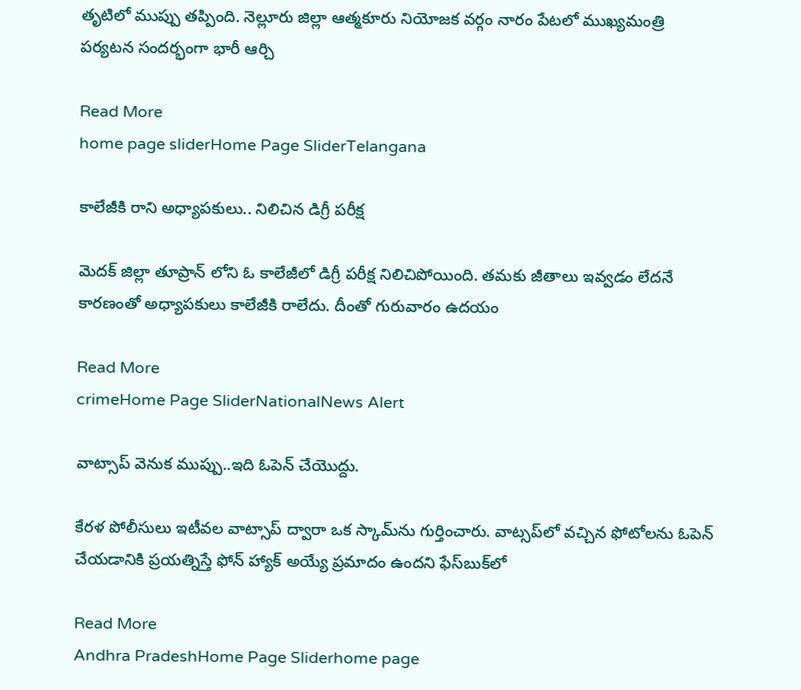తృటిలో ముప్పు తప్పింది. నెల్లూరు జిల్లా ఆత్మకూరు నియోజక వర్గం నారం పేటలో ముఖ్యమంత్రి పర్యటన సందర్భంగా భారీ ఆర్చి

Read More
home page sliderHome Page SliderTelangana

కాలేజీకి రాని అధ్యాపకులు.. నిలిచిన డిగ్రీ పరీక్ష

మెదక్ జిల్లా తూప్రాన్ లోని ఓ కాలేజీలో డిగ్రీ పరీక్ష నిలిచిపోయింది. తమకు జీతాలు ఇవ్వడం లేదనే కారణంతో అధ్యాపకులు కాలేజీకి రాలేదు. దీంతో గురువారం ఉదయం

Read More
crimeHome Page SliderNationalNews Alert

వాట్సాప్ వెనుక ముప్పు..ఇది ఓపెన్ చేయొద్దు.

కేరళ పోలీసులు ఇటీవల వాట్సాప్ ద్వారా ఒక స్కామ్‌ను గుర్తించారు. వాట్సప్‌లో వచ్చిన ఫోటోలను ఓపెన్ చేయడానికి ప్రయత్నిస్తే ఫోన్ హ్యాక్ అయ్యే ప్రమాదం ఉందని ఫేస్‌బుక్‌లో

Read More
Andhra PradeshHome Page Sliderhome page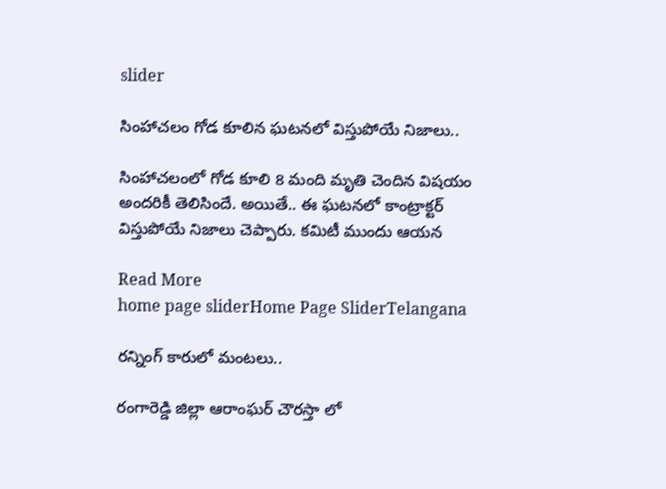slider

సింహాచలం గోడ కూలిన ఘటనలో విస్తుపోయే నిజాలు..

సింహాచలంలో గోడ కూలి 8 మంది మృతి చెందిన విషయం అందరికీ తెలిసిందే. అయితే.. ఈ ఘటనలో కాంట్రాక్టర్ విస్తుపోయే నిజాలు చెప్పారు. కమిటీ ముందు ఆయన

Read More
home page sliderHome Page SliderTelangana

రన్నింగ్ కారులో మంటలు..

రంగారెడ్డి జిల్లా ఆరాంఘర్ చౌరస్తా లో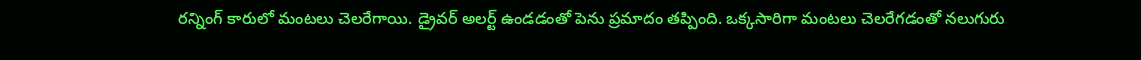రన్నింగ్ కారులో మంటలు చెలరేగాయి. డ్రైవర్ అలర్ట్ ఉండడంతో పెను ప్రమాదం తప్పింది. ఒక్కసారిగా మంటలు చెలరేగడంతో నలుగురు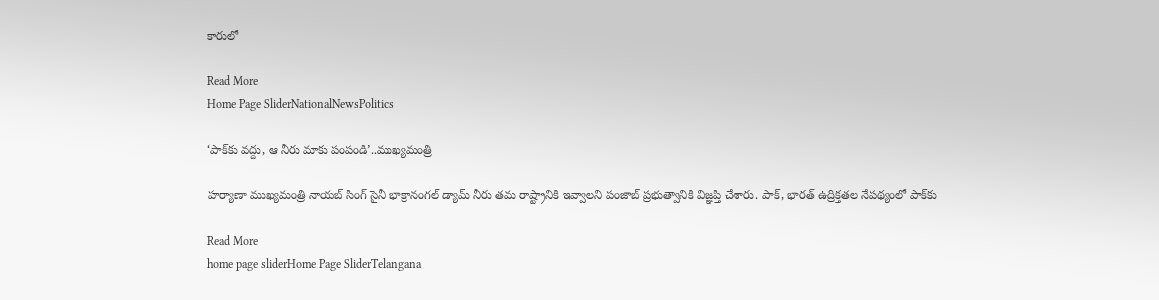కారులో

Read More
Home Page SliderNationalNewsPolitics

‘పాక్‌కు వద్దు, ఆ నీరు మాకు పంపండి’..ముఖ్యమంత్రి

హర్యాణా ముఖ్యమంత్రి నాయబ్ సింగ్ సైనీ భాక్రానంగల్ డ్యామ్ నీరు తమ రాష్ట్రానికి ఇవ్వాలని పంజాబ్ ప్రభుత్వానికి విజ్ఞప్తి చేశారు. పాక్, భారత్ ఉద్రిక్తతల నేపథ్యంలో పాక్‌కు

Read More
home page sliderHome Page SliderTelangana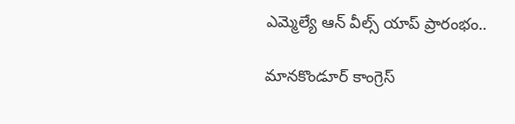ఎమ్మెల్యే ఆన్ వీల్స్ యాప్ ప్రారంభం..

మానకొండూర్ కాంగ్రెస్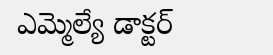ఎమ్మెల్యే డాక్టర్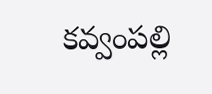కవ్వంపల్లి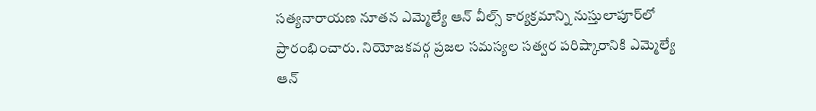సత్యనారాయణ నూతన ఎమ్మెల్యే ఆన్ వీల్స్ కార్యక్రమాన్ని నుస్తులాపూర్‌లో ప్రారంభించారు. నియోజకవర్గ ప్రజల సమస్యల సత్వర పరిష్కారానికి ఎమ్మెల్యే ఆన్